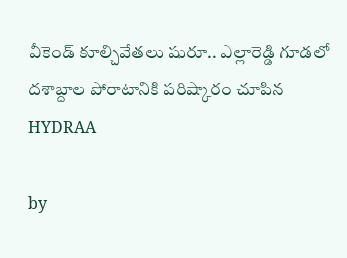వీకెండ్ కూల్చివేతలు షురూ.. ఎల్లారెడ్డి గూడలో దశాబ్దాల పోరాటానికి పరిష్కారం చూపిన HYDRAA

by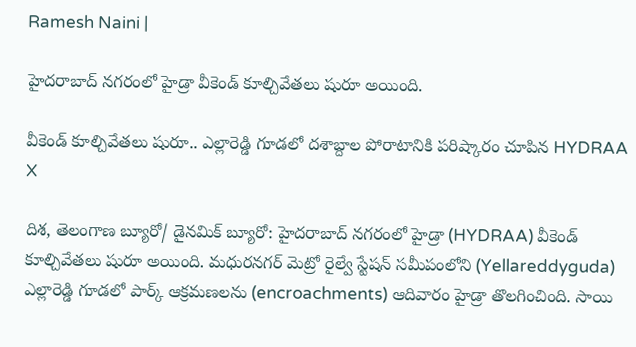Ramesh Naini |

హైదరాబాద్ నగరంలో హైడ్రా వీకెండ్ కూల్చివేతలు షురూ అయింది.

వీకెండ్ కూల్చివేతలు షురూ.. ఎల్లారెడ్డి గూడలో దశాబ్దాల పోరాటానికి పరిష్కారం చూపిన HYDRAA
X

దిశ, తెలంగాణ బ్యూరో/ డైనమిక్ బ్యూరో: హైదరాబాద్ నగరంలో హైడ్రా (HYDRAA) వీకెండ్ కూల్చివేతలు షురూ అయింది. మధురనగర్ మెట్రో రైల్వే స్టేషన్ సమీపంలోని (Yellareddyguda) ఎల్లారెడ్డి గూడలో పార్క్ ఆక్రమణలను (encroachments) ఆదివారం హైడ్రా తొలగించింది. సాయి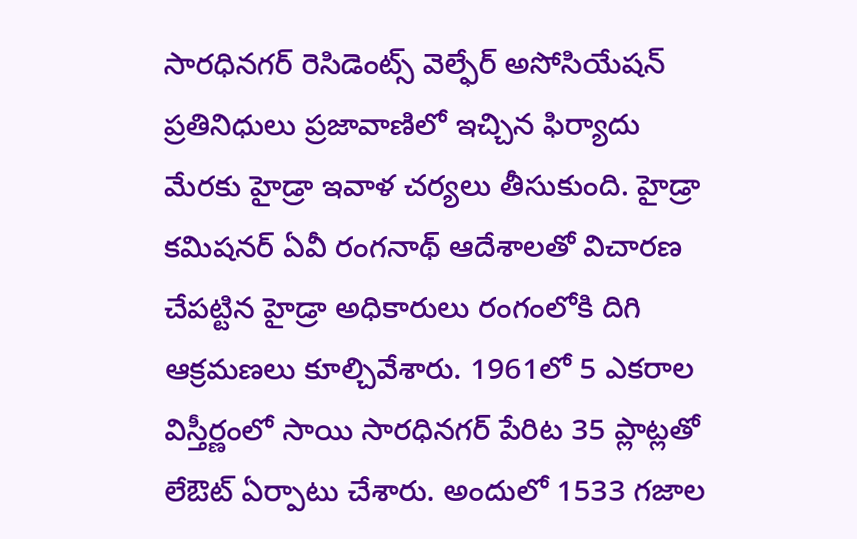సారధినగర్ రెసిడెంట్స్ వెల్ఫేర్ అసోసియేషన్ ప్రతినిధులు ప్రజావాణిలో ఇచ్చిన ఫిర్యాదు మేరకు హైడ్రా ఇవాళ చర్యలు తీసుకుంది. హైడ్రా కమిషనర్ ఏవీ రంగనాథ్ ఆదేశాలతో విచారణ చేపట్టిన హైడ్రా అధికారులు రంగంలోకి దిగి ఆక్రమణలు కూల్చివేశారు. 1961లో 5 ఎకరాల విస్తీర్ణంలో సాయి సారధినగర్ పేరిట 35 ప్లాట్లతో లేఔట్ ఏర్పాటు చేశారు. అందులో 1533 గజాల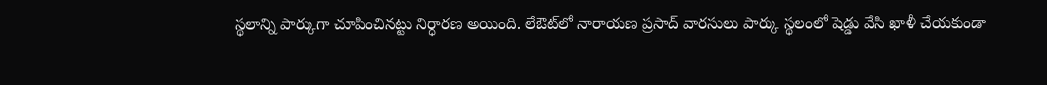స్థలాన్ని పార్కుగా చూపించినట్టు నిర్ధారణ అయింది. లేఔట్‌లో నారాయణ ప్రసాద్ వారసులు పార్కు స్థలంలో షెడ్డు వేసి ఖాళీ చేయకుండా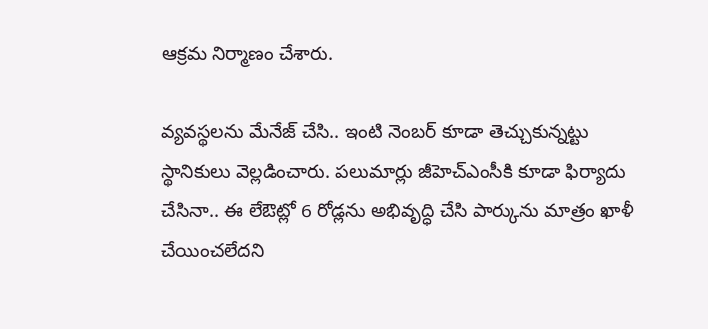ఆక్రమ నిర్మాణం చేశారు.

వ్యవస్థలను మేనేజ్ చేసి.. ఇంటి నెంబర్ కూడా తెచ్చుకున్నట్టు స్థానికులు వెల్లడించారు. పలుమార్లు జీహెచ్ఎంసీకి కూడా ఫిర్యాదు చేసినా.. ఈ లేఔట్లో 6 రోడ్లను అభివృద్ధి చేసి పార్కును మాత్రం ఖాళీ చేయించలేదని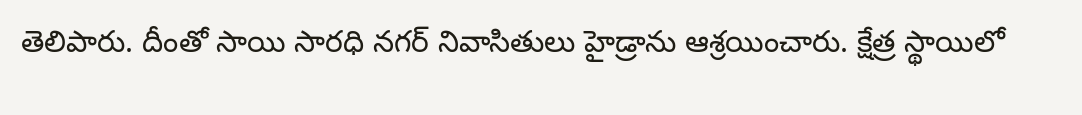తెలిపారు. దీంతో సాయి సారధి నగర్ నివాసితులు హైడ్రాను ఆశ్రయించారు. క్షేత్ర స్థాయిలో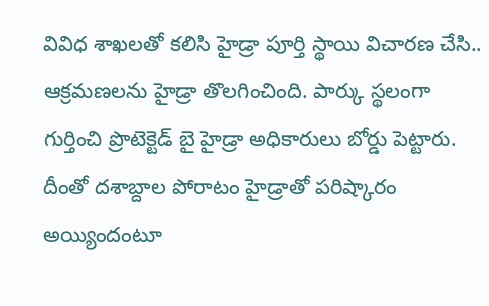వివిధ శాఖలతో కలిసి హైడ్రా పూర్తి స్థాయి విచారణ చేసి.. ఆక్రమణలను హైడ్రా తొలగించింది. పార్కు స్థలంగా గుర్తించి ప్రొటెక్టెడ్ బై హైడ్రా అధికారులు బోర్డు పెట్టారు. దీంతో దశాబ్దాల పోరాటం హైడ్రాతో పరిష్కారం అయ్యిందంటూ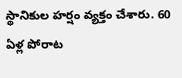స్థానికుల హర్షం వ్యక్తం చేశారు. 60 ఏళ్ల పోరాట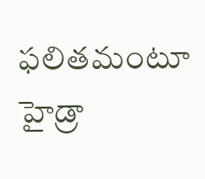ఫలితమంటూ హైడ్రా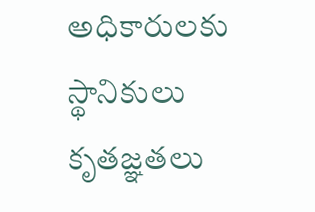అధికారులకు స్థానికులు కృతజ్ఞతలు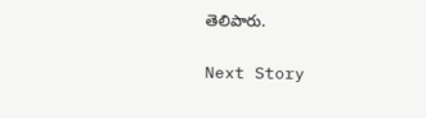తెలిపారు.

Next Story